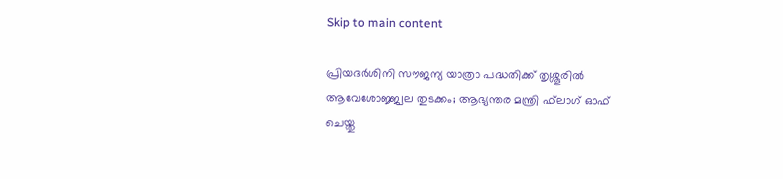Skip to main content

പ്രിയദര്‍ശിനി സൗജന്യ യാത്രാ പദ്ധതിക്ക് തൃശ്ശൂരില്‍ ആവേശോജ്ജ്വല തുടക്കം; ആഭ്യന്തര മന്ത്രി ഫ്‌ലാഗ് ഓഫ് ചെയ്തു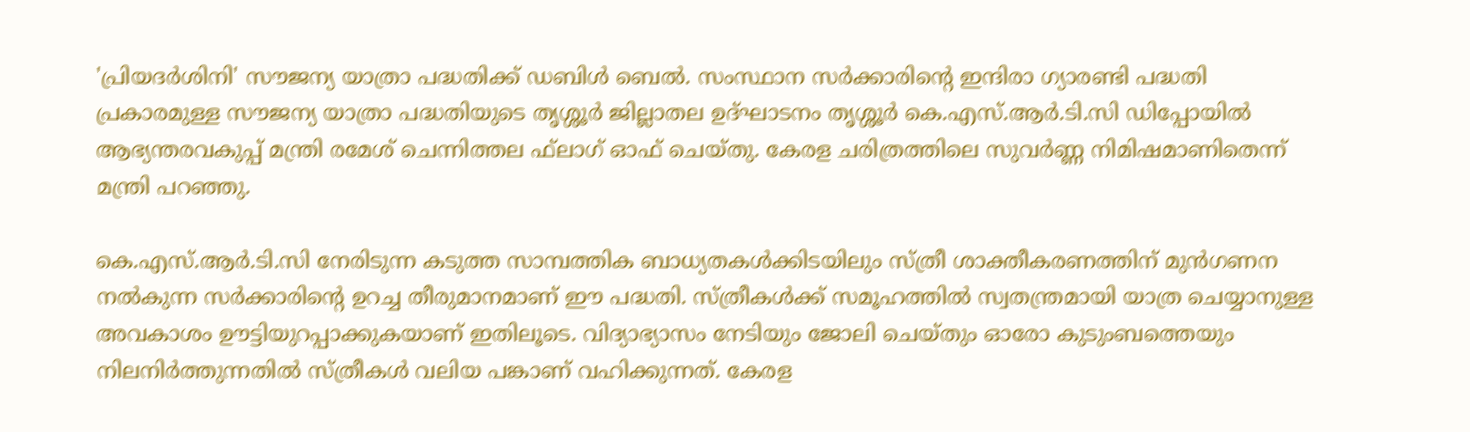'പ്രിയദര്‍ശിനി' സൗജന്യ യാത്രാ പദ്ധതിക്ക് ഡബിള്‍ ബെല്‍. സംസ്ഥാന സര്‍ക്കാരിന്റെ ഇന്ദിരാ ഗ്യാരണ്ടി പദ്ധതി പ്രകാരമുള്ള സൗജന്യ യാത്രാ പദ്ധതിയുടെ തൃശ്ശൂര്‍ ജില്ലാതല ഉദ്ഘാടനം തൃശ്ശൂര്‍ കെ.എസ്.ആര്‍.ടി.സി ഡിപ്പോയില്‍ ആഭ്യന്തരവകുപ്പ് മന്ത്രി രമേശ് ചെന്നിത്തല ഫ്‌ലാഗ് ഓഫ് ചെയ്തു. കേരള ചരിത്രത്തിലെ സുവര്‍ണ്ണ നിമിഷമാണിതെന്ന് മന്ത്രി പറഞ്ഞു.

കെ.എസ്.ആര്‍.ടി.സി നേരിടുന്ന കടുത്ത സാമ്പത്തിക ബാധ്യതകള്‍ക്കിടയിലും സ്ത്രീ ശാക്തീകരണത്തിന് മുന്‍ഗണന നല്‍കുന്ന സര്‍ക്കാരിന്റെ ഉറച്ച തീരുമാനമാണ് ഈ പദ്ധതി. സ്ത്രീകള്‍ക്ക് സമൂഹത്തില്‍ സ്വതന്ത്രമായി യാത്ര ചെയ്യാനുള്ള അവകാശം ഊട്ടിയുറപ്പാക്കുകയാണ് ഇതിലൂടെ. വിദ്യാഭ്യാസം നേടിയും ജോലി ചെയ്തും ഓരോ കുടുംബത്തെയും നിലനിര്‍ത്തുന്നതില്‍ സ്ത്രീകള്‍ വലിയ പങ്കാണ് വഹിക്കുന്നത്. കേരള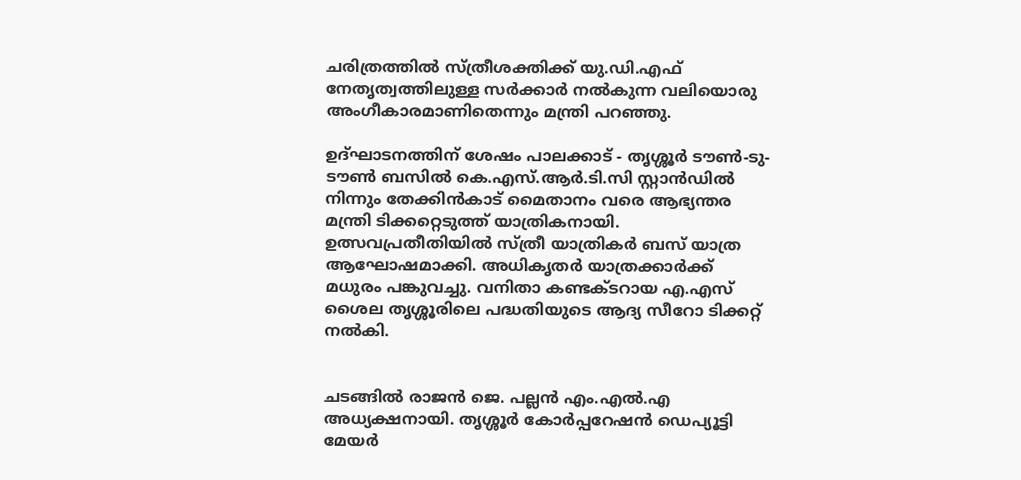ചരിത്രത്തില്‍ സ്ത്രീശക്തിക്ക് യു.ഡി.എഫ് നേതൃത്വത്തിലുള്ള സര്‍ക്കാര്‍ നല്‍കുന്ന വലിയൊരു അംഗീകാരമാണിതെന്നും മന്ത്രി പറഞ്ഞു.

ഉദ്ഘാടനത്തിന് ശേഷം പാലക്കാട് - തൃശ്ശൂര്‍ ടൗണ്‍-ടു-ടൗണ്‍ ബസില്‍ കെ.എസ്.ആര്‍.ടി.സി സ്റ്റാന്‍ഡില്‍ നിന്നും തേക്കിന്‍കാട് മൈതാനം വരെ ആഭ്യന്തര മന്ത്രി ടിക്കറ്റെടുത്ത് യാത്രികനായി. ഉത്സവപ്രതീതിയില്‍ സ്ത്രീ യാത്രികര്‍ ബസ് യാത്ര ആഘോഷമാക്കി. അധികൃതര്‍ യാത്രക്കാര്‍ക്ക് മധുരം പങ്കുവച്ചു. വനിതാ കണ്ടക്ടറായ എ.എസ് ശൈല തൃശ്ശൂരിലെ പദ്ധതിയുടെ ആദ്യ സീറോ ടിക്കറ്റ് നല്‍കി.


ചടങ്ങില്‍ രാജന്‍ ജെ. പല്ലന്‍ എം.എല്‍.എ അധ്യക്ഷനായി. തൃശ്ശൂര്‍ കോര്‍പ്പറേഷന്‍ ഡെപ്യൂട്ടി മേയര്‍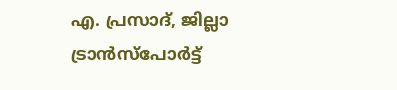എ. പ്രസാദ്, ജില്ലാ ട്രാന്‍സ്‌പോര്‍ട്ട്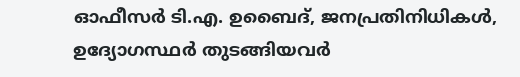ഓഫീസര്‍ ടി.എ. ഉബൈദ്, ജനപ്രതിനിധികള്‍, ഉദ്യോഗസ്ഥര്‍ തുടങ്ങിയവര്‍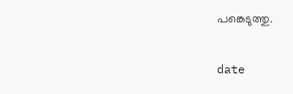പങ്കെടുത്തു.

date